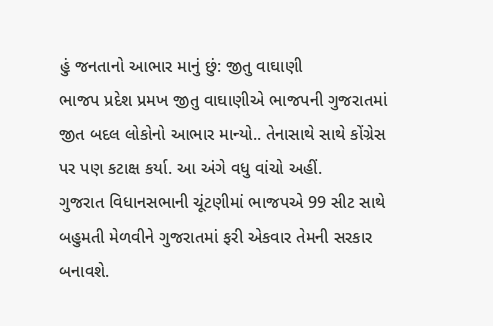હું જનતાનો આભાર માનું છું: જીતુ વાઘાણી
ભાજપ પ્રદેશ પ્રમખ જીતુ વાઘાણીએ ભાજપની ગુજરાતમાં જીત બદલ લોકોનો આભાર માન્યો.. તેનાસાથે સાથે કોંગ્રેસ પર પણ કટાક્ષ કર્યા. આ અંગે વધુ વાંચો અહીં.
ગુજરાત વિધાનસભાની ચૂંટણીમાં ભાજપએ 99 સીટ સાથે બહુમતી મેળવીને ગુજરાતમાં ફરી એકવાર તેમની સરકાર બનાવશે.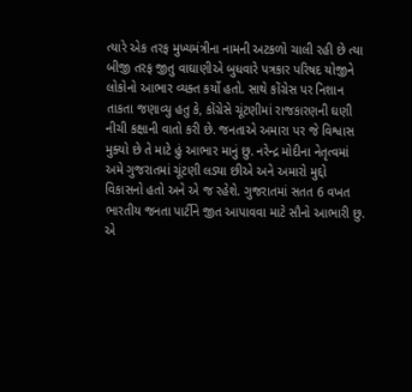ત્યારે એક તરફ મુખ્યમંત્રીના નામની અટકળો ચાલી રહી છે ત્યા બીજી તરફ જીતુ વાઘાણીએ બુધવારે પત્રકાર પરિષદ યોજીને લોકોનો આભાર વ્યક્ત કર્યો હતો. સાથે કોંગ્રેસ પર નિશાન તાકતા જણાવ્યુ હતુ કે, કોંગ્રેસે ચૂંટણીમાં રાજકારણની ઘણી નીચી કક્ષાની વાતો કરી છે. જનતાએ અમારા પર જે વિશ્વાસ મુક્યો છે તે માટે હું આભાર માનું છુ. નરેન્દ્ર મોદીના નેતૃત્વમાં અમે ગુજરાતમાં ચૂંટણી લડ્યા છીએ અને અમારો મુદ્દો વિકાસનો હતો અને એ જ રહેશે. ગુજરાતમાં સતત 6 વખત ભારતીય જનતા પાર્ટીને જીત આપાવવા માટે સૌનો આભારી છુ. એ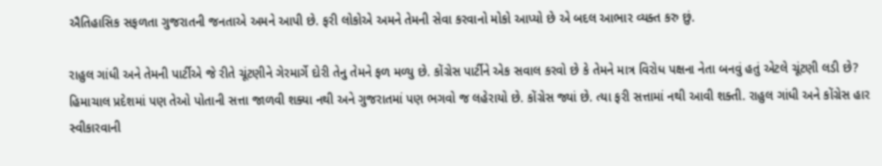ઐતિહાસિક સફળતા ગુજરાતની જનતાએ અમને આપી છે. ફરી લોકોએ અમને તેમની સેવા કરવાનો મોકો આપ્યો છે એ બદલ આભાર વ્યક્ત કરુ છું.

રાહુલ ગાંધી અને તેમની પાર્ટીએ જે રીતે ચૂંટણીને ગેરમાર્ગે દોરી તેનુ તેમને ફળ મળ્યુ છે. કોંગ્રેસ પાર્ટીને એક સવાલ કરવો છે કે તેમને માત્ર વિરોધ પક્ષના નેતા બનવું હતું એટલે ચૂંટણી લડી છે? હિમાચાલ પ્રદેશમાં પણ તેઓ પોતાની સત્તા જાળવી શક્યા નથી અને ગુજરાતમાં પણ ભગવો જ લહેરાયો છે. કોંગ્રેસ જ્યાં છે. ત્યા ફરી સત્તામાં નથી આવી શક્તી. રાહુલ ગાંધી અને કોંગ્રેસ હાર સ્વીકારવાની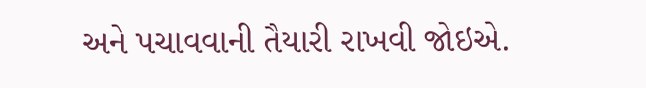અને પચાવવાની તૈયારી રાખવી જોઇએ.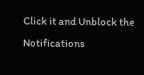Click it and Unblock the Notifications